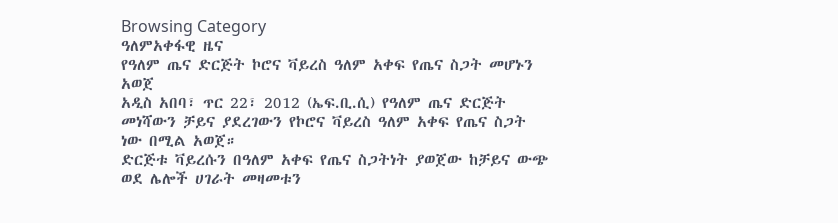Browsing Category
ዓለምአቀፋዊ ዜና
የዓለም ጤና ድርጅት ኮሮና ቫይረስ ዓለም አቀፍ የጤና ስጋት መሆኑን አወጀ
አዲስ አበባ፣ ጥር 22፣ 2012 (ኤፍ.ቢ.ሲ) የዓለም ጤና ድርጅት መነሻውን ቻይና ያደረገውን የኮሮና ቫይረስ ዓለም አቀፍ የጤና ስጋት ነው በሚል አወጀ።
ድርጅቱ ቫይረሱን በዓለም አቀፍ የጤና ስጋትነት ያወጀው ከቻይና ውጭ ወደ ሌሎች ሀገራት መዛመቱን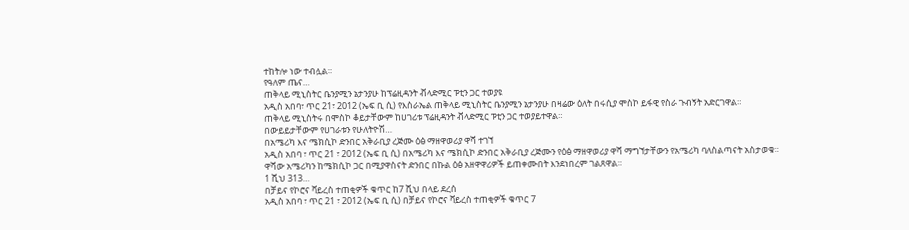ተከትሎ ነው ተብሏል።
የዓለም ጤና…
ጠቅላይ ሚኒስትር ቤንያሚን ኔታንያሁ ከፕሬዚዳንት ቭላድሚር ፑቲን ጋር ተወያዩ
አዲስ አበባ፣ ጥር 21፣ 2012 (ኤፍ ቢ ሲ) የእስራኤል ጠቅላይ ሚኒስትር ቤንያሚን ኔታንያሁ በዛሬው ዕለት በሩሲያ ሞስኮ ይፋዊ የስራ ጉብኝት አድርገዋል።
ጠቅላይ ሚኒስትሩ በሞስኮ ቆይታቸውም ከሀገሪቱ ፕሬዚዳንት ቭላድሚር ፑቲን ጋር ተወያይተዋል።
በውይይታቸውም የሀገራቱን የሁለትዮሽ…
በአሜሪካ እና ሜክሲኮ ድንበር አቅራቢያ ረጅሙ ዕፅ ማዘዋወሪያ ዋሻ ተገኘ
አዲስ አበባ ፣ ጥር 21 ፣ 2012 (ኤፍ ቢ ሲ) በአሜሪካ እና ሜክሲኮ ድንበር አቅራቢያ ረጅሙን የዕፅ ማዘዋወሪያ ዋሻ ማግኘታቸውን የአሜሪካ ባለስልጣናት አስታወቁ።
ዋሻው አሜሪካን ከሜክሲኮ ጋር በሚያዋስናት ድንበር በኩል ዕፅ አዘዋዋሪዎች ይጠቀሙበት እንደነበረም ገልጸዋል።
1 ሺህ 313…
በቻይና የኮሮና ቫይረስ ተጠቂዎች ቁጥር ከ7 ሺህ በላይ ደረሰ
አዲስ አበባ ፣ ጥር 21 ፣ 2012 (ኤፍ ቢ ሲ) በቻይና የኮሮና ቫይረስ ተጠቂዎች ቁጥር 7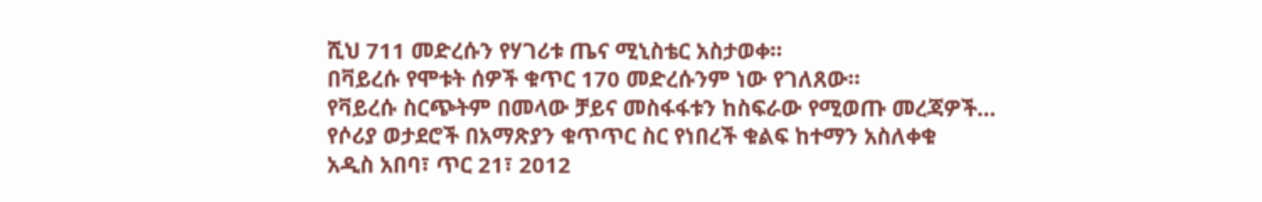ሺህ 711 መድረሱን የሃገሪቱ ጤና ሚኒስቴር አስታወቀ።
በቫይረሱ የሞቱት ሰዎች ቁጥር 170 መድረሱንም ነው የገለጸው።
የቫይረሱ ስርጭትም በመላው ቻይና መስፋፋቱን ከስፍራው የሚወጡ መረጃዎች…
የሶሪያ ወታደሮች በአማጽያን ቁጥጥር ስር የነበረች ቁልፍ ከተማን አስለቀቁ
አዲስ አበባ፣ ጥር 21፣ 2012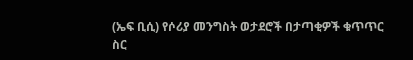(ኤፍ ቢሲ) የሶሪያ መንግስት ወታደሮች በታጣቂዎች ቁጥጥር ስር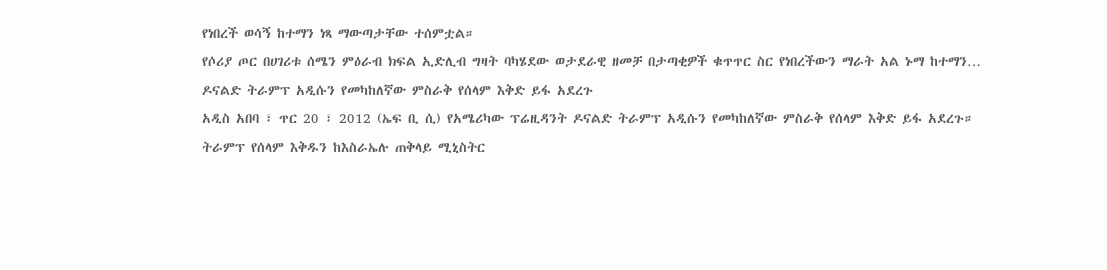የነበረች ወሳኝ ከተማን ነጻ ማውጣታቸው ተሰምቷል።
የሶሪያ ጦር በሀገሪቱ ሰሜን ምዕራብ ክፍል ኢድሊብ ግዛት ባካሄደው ወታደራዊ ዘመቻ በታጣቂዎች ቁጥጥር ስር የነበረችውን ማራት አል ኑማ ከተማን…
ዶናልድ ትራምፕ አዲሱን የመካከለኛው ምስራቅ የሰላም እቅድ ይፋ አደረጉ
አዲስ አበባ ፣ ጥር 20 ፣ 2012 (ኤፍ ቢ ሲ) የአሜሪካው ፕሬዚዳንት ዶናልድ ትራምፕ አዲሱን የመካከለኛው ምስራቅ የሰላም እቅድ ይፋ አደረጉ።
ትራምፕ የሰላም እቅዱን ከእስራኤሉ ጠቅላይ ሚኒስትር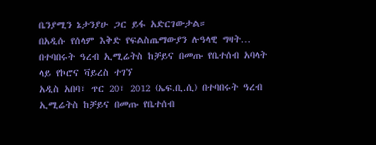ቤንያሚን ኔታንያሁ ጋር ይፋ አድርገውታል።
በአዲሱ የሰላም እቅድ የፍልስጤማውያን ሉዓላዊ ግዛት…
በተባበሩት ዓረብ ኢሚሬትስ ከቻይና በመጡ የቤተሰብ አባላት ላይ የኮሮና ቫይረስ ተገኘ
አዲስ አበባ፣ ጥር 20፣ 2012 (ኤፍ.ቢ.ሲ) በተባበሩት ዓረብ ኢሚሬትስ ከቻይና በመጡ የቤተሰብ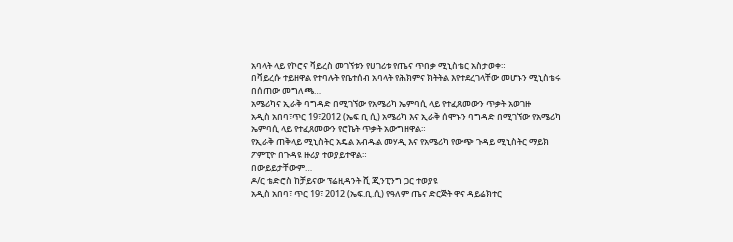አባላት ላይ የኮሮና ቫይረስ መገኘቱን የሀገሪቱ የጤና ጥበቃ ሚኒስቴር አስታወቀ።
በቫይረሱ ተይዘዋል የተባሉት የቤተሰብ አባላት የሕክምና ክትትል እየተደረገላቸው መሆኑን ሚኒስቴሩ በሰጠው መግለጫ…
አሜሪካና ኢራቅ ባግዳድ በሚገኘው የአሜሪካ ኤምባሲ ላይ የተፈጸመውን ጥቃት አወገዙ
አዲስ አበባ፣ጥር 19፣2012 (ኤፍ ቢ ሲ) አሜሪካ እና ኢራቅ ሰሞኑን ባግዳድ በሚገኘው የአሜሪካ ኤምባሲ ላይ የተፈጸመውን የሮኬት ጥቃት አውግዘዋል።
የኢራቅ ጠቅላይ ሚኒስትር አዴል አብዱል መሃዲ እና የአሜሪካ የውጭ ጉዳይ ሚኒስትር ማይክ ፖምፒዮ በጉዳዩ ዙሪያ ተወያይተዋል።
በውይይታቸውም…
ዶ/ር ቴድሮስ ከቻይናው ፕሬዚዳንት ሺ ጂንፒንግ ጋር ተወያዩ
አዲስ አበባ፣ ጥር 19፣ 2012 (ኤፍ.ቢ.ሲ) የዓለም ጤና ድርጅት ዋና ዳይሬክተር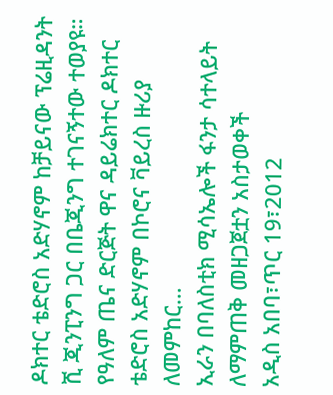ዶክተር ቴድሮስ አድሃኖም ከቻይናው ፕሬዚዳንት ሺ ጂንፒንግ ጋር በቤጂንግ ተገናኝተው ተወያዩ።
የዓለም ጤና ድርጅት ዋና ዳይሬክተር ዶክተር ቴድሮስ አድሃኖም በኮሮና ቫይረስ ዙሪያ ለመምከር…
ኢራን በባለስቲክ ሚሳኤሎች ፋንታ ሳተላይት ለማምጠቅ መዘጋጀቷን አስታወቀች
አዲስ አበባ፣ጥር 19፣2012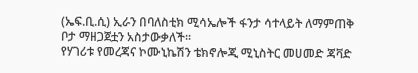(ኤፍ.ቢ.ሲ) ኢራን በባለስቲክ ሚሳኤሎች ፋንታ ሳተላይት ለማምጠቅ ቦታ ማዘጋጀቷን አስታውቃለች፡፡
የሃገሪቱ የመረጃና ኮሙኒኬሽን ቴክኖሎጂ ሚኒስትር መሀመድ ጃቫድ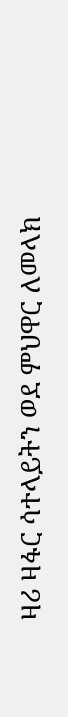ዛሪ ዛፋር ሳተላይትን ወደ ምህዋር ለመላክ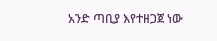አንድ ጣቢያ እየተዘጋጀ ነው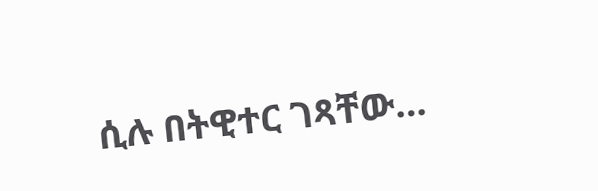ሲሉ በትዊተር ገጻቸው…